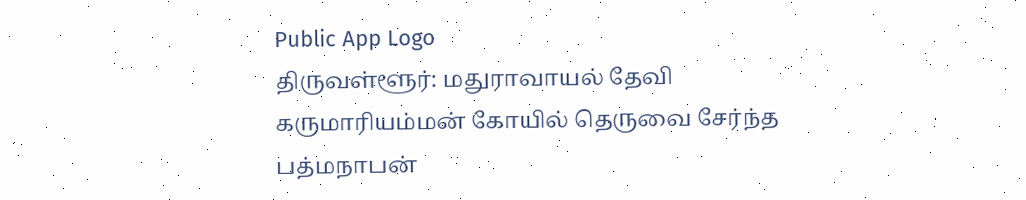Public App Logo
திருவள்ளூர்: மதுராவாயல் தேவி கருமாரியம்மன் கோயில் தெருவை சேர்ந்த பத்மநாபன்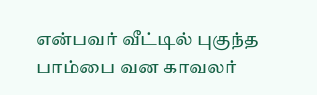என்பவர் வீட்டில் புகுந்த பாம்பை வன காவலர்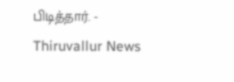பிடித்தார். - Thiruvallur News